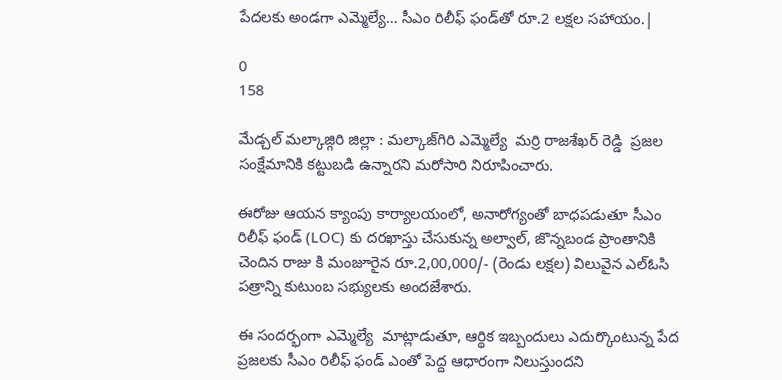పేదలకు అండగా ఎమ్మెల్యే… సీఎం రిలీఫ్ ఫండ్‌తో రూ.2 లక్షల సహాయం.|

0
158

మేడ్చల్ మల్కాజ్గిరి జిల్లా : మల్కాజ్‌గిరి ఎమ్మెల్యే  మర్రి రాజశేఖర్ రెడ్డి  ప్రజల సంక్షేమానికి కట్టుబడి ఉన్నారని మరోసారి నిరూపించారు.

ఈరోజు ఆయన క్యాంపు కార్యాలయంలో, అనారోగ్యంతో బాధపడుతూ సీఎం రిలీఫ్ ఫండ్ (LOC) కు దరఖాస్తు చేసుకున్న అల్వాల్, జొన్నబండ ప్రాంతానికి చెందిన రాజు కి మంజూరైన రూ.2,00,000/- (రెండు లక్షల) విలువైన ఎల్ఓసి పత్రాన్ని కుటుంబ సభ్యులకు అందజేశారు.

ఈ సందర్భంగా ఎమ్మెల్యే  మాట్లాడుతూ, ఆర్థిక ఇబ్బందులు ఎదుర్కొంటున్న పేద ప్రజలకు సీఎం రిలీఫ్ ఫండ్ ఎంతో పెద్ద ఆధారంగా నిలుస్తుందని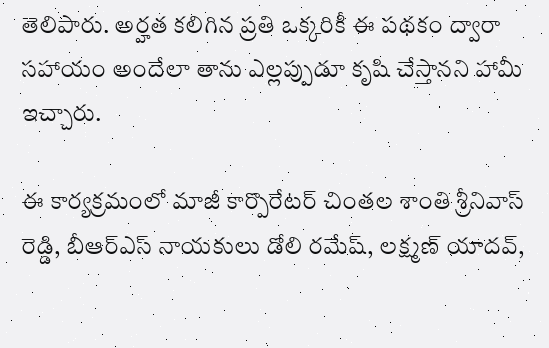తెలిపారు. అర్హత కలిగిన ప్రతి ఒక్కరికీ ఈ పథకం ద్వారా సహాయం అందేలా తాను ఎల్లప్పుడూ కృషి చేస్తానని హామీ ఇచ్చారు.

ఈ కార్యక్రమంలో మాజీ కార్పొరేటర్ చింతల శాంతి శ్రీనివాస్ రెడ్డి, బీఆర్ఎస్ నాయకులు డోలి రమేష్, లక్ష్మణ్ యాదవ్,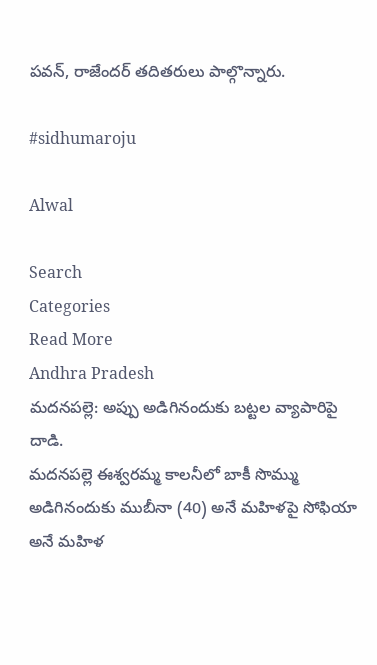పవన్, రాజేందర్ తదితరులు పాల్గొన్నారు.

#sidhumaroju

Alwal

Search
Categories
Read More
Andhra Pradesh
మదనపల్లె: అప్పు అడిగినందుకు బట్టల వ్యాపారిపై దాడి.
మదనపల్లె ఈశ్వరమ్మ కాలనీలో బాకీ సొమ్ము అడిగినందుకు ముబీనా (40) అనే మహిళపై సోఫియా అనే మహిళ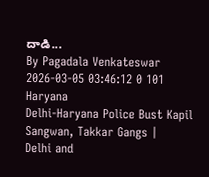దాడి...
By Pagadala Venkateswar 2026-03-05 03:46:12 0 101
Haryana
Delhi-Haryana Police Bust Kapil Sangwan, Takkar Gangs |
Delhi and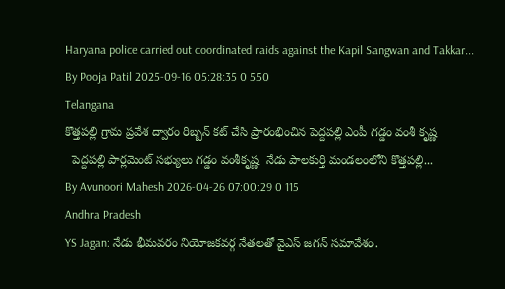Haryana police carried out coordinated raids against the Kapil Sangwan and Takkar...
By Pooja Patil 2025-09-16 05:28:35 0 550
Telangana
కొత్తపల్లి గ్రామ ప్రవేశ ద్వారం రిబ్బన్ కట్ చేసి ప్రారంభించిన పెద్దపల్లి ఎంపీ గడ్డం వంశీ కృష్ణ
  పెద్దపల్లి పార్లమెంట్ సభ్యులు గడ్డం వంశీకృష్ణ  నేడు పాలకుర్తి మండలంలోని కొత్తపల్లి...
By Avunoori Mahesh 2026-04-26 07:00:29 0 115
Andhra Pradesh
YS Jagan: నేడు భీమవరం నియోజకవర్గ నేతలతో వైఎస్ జగన్ సమావేశం.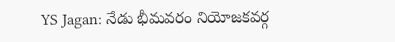YS Jagan: నేడు భీమవరం నియోజకవర్గ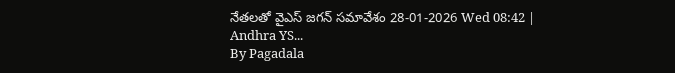నేతలతో వైఎస్ జగన్ సమావేశం 28-01-2026 Wed 08:42 | Andhra YS...
By Pagadala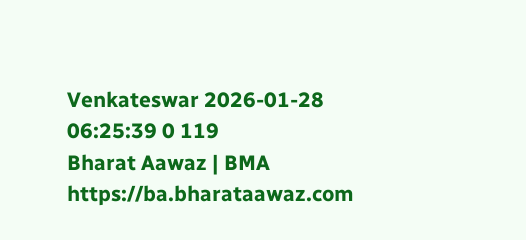Venkateswar 2026-01-28 06:25:39 0 119
Bharat Aawaz | BMA https://ba.bharataawaz.com